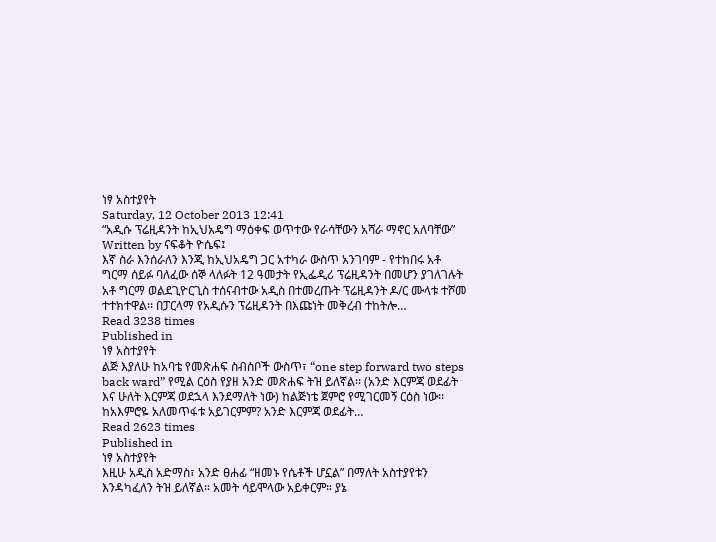ነፃ አስተያየት
Saturday, 12 October 2013 12:41
“አዲሱ ፕሬዚዳንት ከኢህአዴግ ማዕቀፍ ወጥተው የራሳቸውን አሻራ ማኖር አለባቸው”
Written by ናፍቆት ዮሴፍ፤
እኛ ስራ እንሰራለን እንጂ ከኢህአዴግ ጋር አተካራ ውስጥ አንገባም - የተከበሩ አቶ ግርማ ሰይፉ ባለፈው ሰኞ ላለፉት 12 ዓመታት የኢፌዲሪ ፕሬዚዳንት በመሆን ያገለገሉት አቶ ግርማ ወልደጊዮርጊስ ተሰናብተው አዲስ በተመረጡት ፕሬዚዳንት ዶ/ር ሙላቱ ተሾመ ተተክተዋል፡፡ በፓርላማ የአዲሱን ፕሬዚዳንት በእጩነት መቅረብ ተከትሎ…
Read 3238 times
Published in
ነፃ አስተያየት
ልጅ እያለሁ ከአባቴ የመጽሐፍ ስብስቦች ውስጥ፣ “one step forward two steps back ward” የሚል ርዕስ የያዘ አንድ መጽሐፍ ትዝ ይለኛል፡፡ (አንድ እርምጃ ወደፊት እና ሁለት እርምጃ ወደኋላ እንደማለት ነው) ከልጅነቴ ጀምሮ የሚገርመኝ ርዕስ ነው፡፡ ከአእምሮዬ አለመጥፋቱ አይገርምም? አንድ እርምጃ ወደፊት…
Read 2623 times
Published in
ነፃ አስተያየት
እዚሁ አዲስ አድማስ፣ አንድ ፀሐፊ “ዘመኑ የሴቶች ሆኗል” በማለት አስተያየቱን እንዳካፈለን ትዝ ይለኛል። አመት ሳይሞላው አይቀርም። ያኔ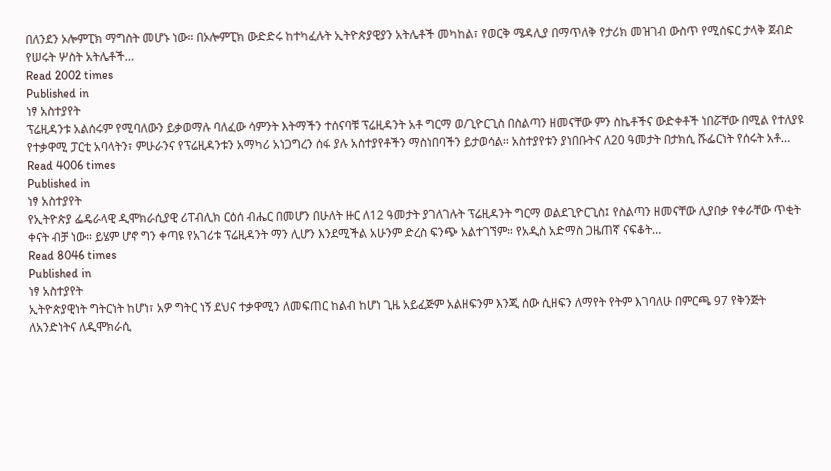በለንደን ኦሎምፒክ ማግስት መሆኑ ነው። በኦሎምፒክ ውድድሩ ከተካፈሉት ኢትዮጵያዊያን አትሌቶች መካከል፣ የወርቅ ሜዳሊያ በማጥለቅ የታሪክ መዝገብ ውስጥ የሚሰፍር ታላቅ ጀብድ የሠሩት ሦስት አትሌቶች…
Read 2002 times
Published in
ነፃ አስተያየት
ፕሬዚዳንቱ አልሰሩም የሚባለውን ይቃወማሉ ባለፈው ሳምንት እትማችን ተሰናባቹ ፕሬዚዳንት አቶ ግርማ ወ/ጊዮርጊስ በስልጣን ዘመናቸው ምን ስኬቶችና ውድቀቶች ነበሯቸው በሚል የተለያዩ የተቃዋሚ ፓርቲ አባላትን፣ ምሁራንና የፕሬዚዳንቱን አማካሪ አነጋግረን ሰፋ ያሉ አስተያየቶችን ማስነበባችን ይታወሳል፡፡ አስተያየቱን ያነበቡትና ለ20 ዓመታት በታክሲ ሹፌርነት የሰሩት አቶ…
Read 4006 times
Published in
ነፃ አስተያየት
የኢትዮጵያ ፌዴራላዊ ዲሞክራሲያዊ ሪፐብሊክ ርዕሰ ብሔር በመሆን በሁለት ዙር ለ12 ዓመታት ያገለገሉት ፕሬዚዳንት ግርማ ወልደጊዮርጊስ፤ የስልጣን ዘመናቸው ሊያበቃ የቀራቸው ጥቂት ቀናት ብቻ ነው። ይሄም ሆኖ ግን ቀጣዩ የአገሪቱ ፕሬዚዳንት ማን ሊሆን እንደሚችል አሁንም ድረስ ፍንጭ አልተገኘም። የአዲስ አድማስ ጋዜጠኛ ናፍቆት…
Read 8046 times
Published in
ነፃ አስተያየት
ኢትዮጵያዊነት ግትርነት ከሆነ፣ አዎ ግትር ነኝ ደህና ተቃዋሚን ለመፍጠር ከልብ ከሆነ ጊዜ አይፈጅም አልዘፍንም እንጂ ሰው ሲዘፍን ለማየት የትም እገባለሁ በምርጫ 97 የቅንጅት ለአንድነትና ለዲሞክራሲ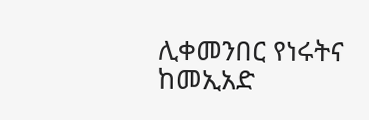ሊቀመንበር የነሩትና ከመኢአድ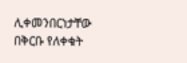ሊቀመንበርነታቸው በቅርቡ የለቀቁት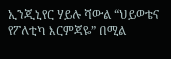ኢንጂኒየር ሃይሉ ሻውል “ህይወቴና የፖለቲካ እርምጃዬ” በሚል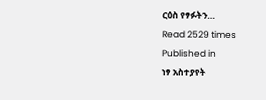ርዕስ የፃፉትን…
Read 2529 times
Published in
ነፃ አስተያየት